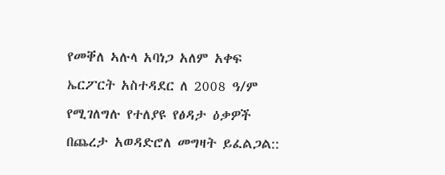የመቐለ ኣሉላ አባነጋ አለም አቀፍ ኤርፖርት አስተዳደር ለ 2008 ዓ/ም የሚገለግሉ የተለያዩ የፅዳታ ዕቃዎች በጨረታ አወዳድሮለ መግዛት ይፈልጋል::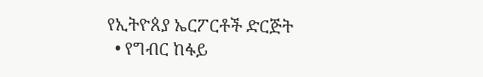የኢትዮጰያ ኤርፖርቶች ድርጅት
  • የግብር ከፋይ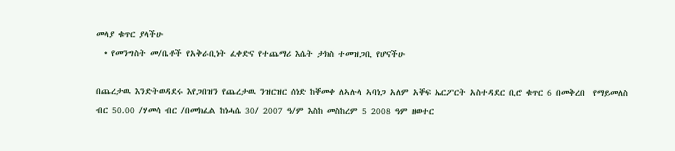መላያ ቁጥር ያላችሁ
  • የመንግስት መ/ቤቶች የአቅራቢነት ፈቀድና የተጨማሪ እሴት ታክስ ተመዝጋቢ የሆናችሁ

በጨረታዉ እንድትወዳደሩ እየጋበዝን የጨረታዉ ንዝርዝር ሰነድ ከቐመቀ ለኣሉላ ኣባነጋ አለም አቐፍ ኤርፖርት አስተዳደር ቢሮ ቁጥር 6 በመቅረበ  የማይመለስ ብር 50.00 /ሃመሳ ብር /በመክፈል ከነሓሴ 30/ 2007 ዓ/ም እስከ መስከረም 5 2008 ዓም ዘወተር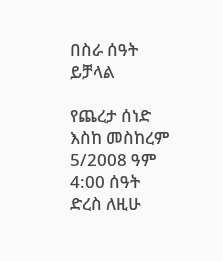በስራ ሰዓት ይቻላል

የጨረታ ሰነድ እስከ መስከረም 5/2008 ዓም 4:00 ሰዓት ድረስ ለዚሁ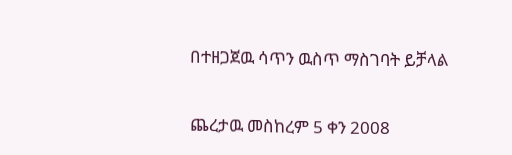በተዘጋጀዉ ሳጥን ዉስጥ ማስገባት ይቻላል

ጨረታዉ መስከረም 5 ቀን 2008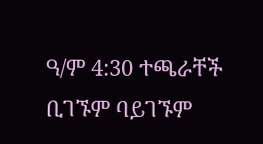ዓ/ም 4:30 ተጫራቸች ቢገኙም ባይገኙም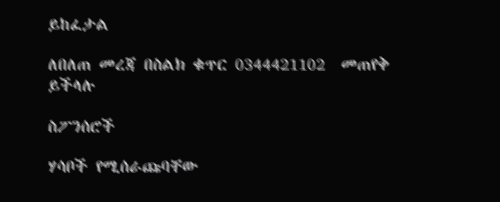ይከፈታል

ለበለጠ መረጃ በስልክ ቁጥር 0344421102  መጠየቅ ይችላሉ

ስፖንሰሮች

ሃሳቦች የሚሰራጩባቸው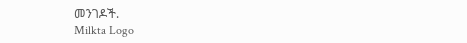መንገዶች.
Milkta Logo